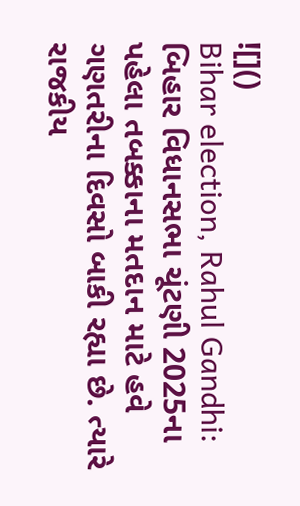![]()
Bihar election, Rahul Gandhi: બિહાર વિધાનસભા ચૂંટણી 2025ના પહેલા તબક્કાના મતદાન માટે હવે ગણતરીના દિવસો બાકી રહ્યા છે. ત્યારે રાજકીય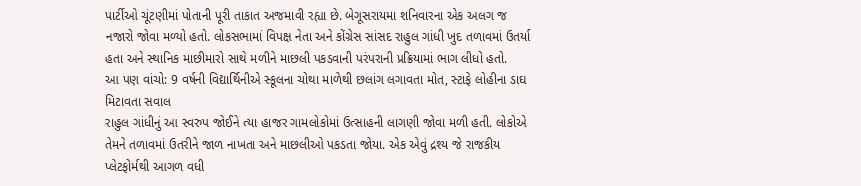પાર્ટીઓ ચૂંટણીમાં પોતાની પૂરી તાકાત અજમાવી રહ્યા છે. બેગૂસરાયમા શનિવારના એક અલગ જ નજારો જોવા મળ્યો હતો. લોકસભામાં વિપક્ષ નેતા અને કોંગ્રેસ સાંસદ રાહુલ ગાંધી ખુદ તળાવમાં ઉતર્યા હતા અને સ્થાનિક માછીમારો સાથે મળીને માછલી પકડવાની પરંપરાની પ્રક્રિયામાં ભાગ લીધો હતો.
આ પણ વાંચો: 9 વર્ષની વિદ્યાર્થિનીએ સ્કૂલના ચોથા માળેથી છલાંગ લગાવતા મોત, સ્ટાફે લોહીના ડાઘ મિટાવતા સવાલ
રાહુલ ગાંધીનું આ સ્વરુપ જોઈને ત્યા હાજર ગામલોકોમાં ઉત્સાહની લાગણી જોવા મળી હતી. લોકોએ તેમને તળાવમાં ઉતરીને જાળ નાખતા અને માછલીઓ પકડતા જોયા. એક એવું દ્રશ્ય જે રાજકીય પ્લેટફોર્મથી આગળ વધી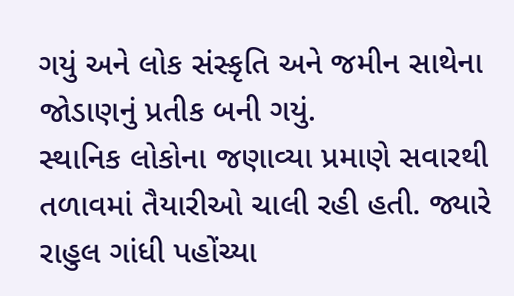ગયું અને લોક સંસ્કૃતિ અને જમીન સાથેના જોડાણનું પ્રતીક બની ગયું.
સ્થાનિક લોકોના જણાવ્યા પ્રમાણે સવારથી તળાવમાં તૈયારીઓ ચાલી રહી હતી. જ્યારે રાહુલ ગાંધી પહોંચ્યા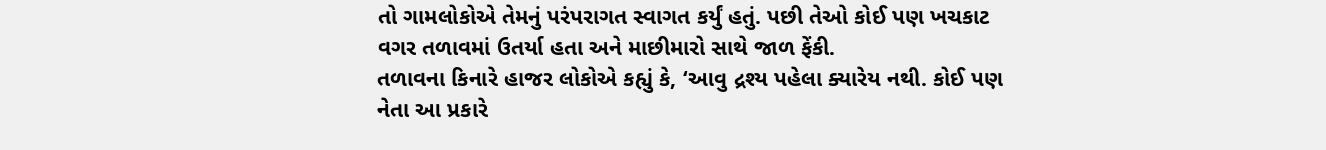તો ગામલોકોએ તેમનું પરંપરાગત સ્વાગત કર્યું હતું. પછી તેઓ કોઈ પણ ખચકાટ વગર તળાવમાં ઉતર્યા હતા અને માછીમારો સાથે જાળ ફેંકી.
તળાવના કિનારે હાજર લોકોએ કહ્યું કે, ‘આવુ દ્રશ્ય પહેલા ક્યારેય નથી. કોઈ પણ નેતા આ પ્રકારે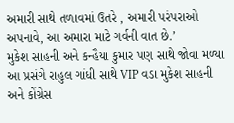અમારી સાથે તળાવમાં ઉતરે , અમારી પરંપરાઓ અપનાવે, આ અમારા માટે ગર્વની વાત છે.’
મુકેશ સાહની અને કન્હૈયા કુમાર પણ સાથે જોવા મળ્યા
આ પ્રસંગે રાહુલ ગાંધી સાથે VIP વડા મુકેશ સાહની અને કોંગ્રેસ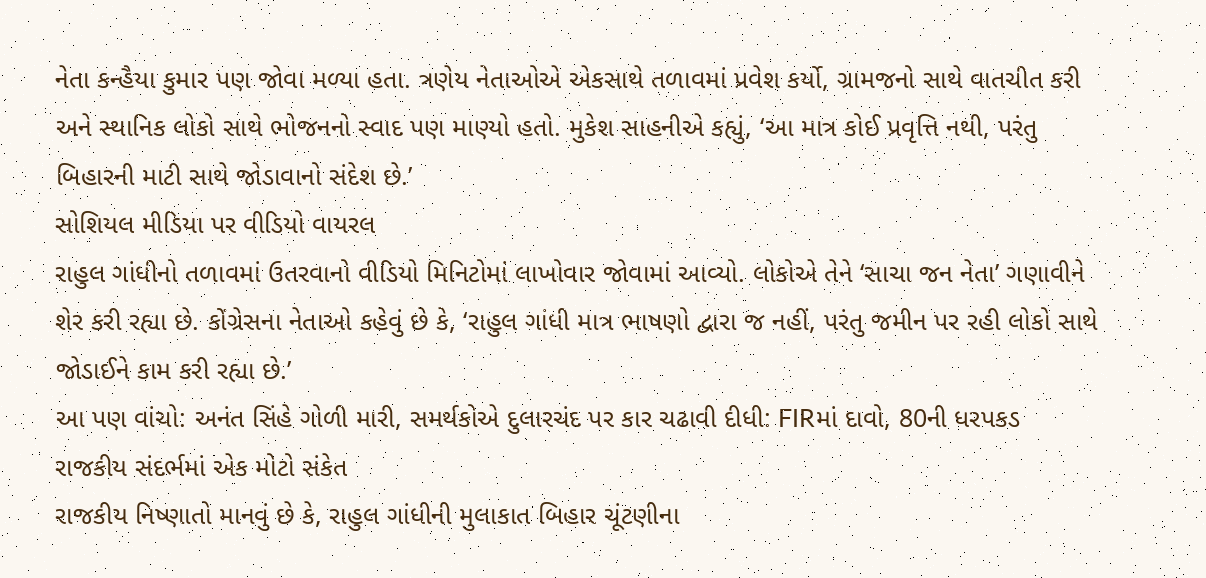નેતા કન્હૈયા કુમાર પણ જોવા મળ્યા હતા. ત્રણેય નેતાઓએ એકસાથે તળાવમાં પ્રવેશ કર્યો, ગ્રામજનો સાથે વાતચીત કરી અને સ્થાનિક લોકો સાથે ભોજનનો સ્વાદ પણ માણ્યો હતો. મુકેશ સાહનીએ કહ્યું, ‘આ માત્ર કોઈ પ્રવૃત્તિ નથી, પરંતુ બિહારની માટી સાથે જોડાવાનો સંદેશ છે.’
સોશિયલ મીડિયા પર વીડિયો વાયરલ
રાહુલ ગાંધીનો તળાવમાં ઉતરવાનો વીડિયો મિનિટોમાં લાખોવાર જોવામાં આવ્યો. લોકોએ તેને ‘સાચા જન નેતા’ ગણાવીને શેર કરી રહ્યા છે. કોંગ્રેસના નેતાઓ કહેવું છે કે, ‘રાહુલ ગાંધી માત્ર ભાષણો દ્વારા જ નહીં, પરંતુ જમીન પર રહી લોકો સાથે જોડાઈને કામ કરી રહ્યા છે.’
આ પણ વાંચો: અનંત સિંહે ગોળી મારી, સમર્થકોએ દુલારચંદ પર કાર ચઢાવી દીધી: FIRમાં દાવો, 80ની ધરપકડ
રાજકીય સંદર્ભમાં એક મોટો સંકેત
રાજકીય નિષ્ણાતો માનવું છે કે, રાહુલ ગાંધીની મુલાકાત બિહાર ચૂંટણીના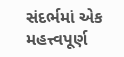સંદર્ભમાં એક મહત્ત્વપૂર્ણ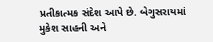પ્રતીકાત્મક સંદેશ આપે છે. બેગુસરાયમાં મુકેશ સાહની અને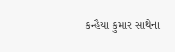કન્હૈયા કુમાર સાથેના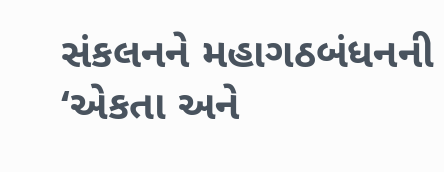સંકલનને મહાગઠબંધનની ‘એકતા અને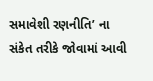સમાવેશી રણનીતિ’ ના સંકેત તરીકે જોવામાં આવી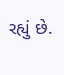રહ્યું છે.